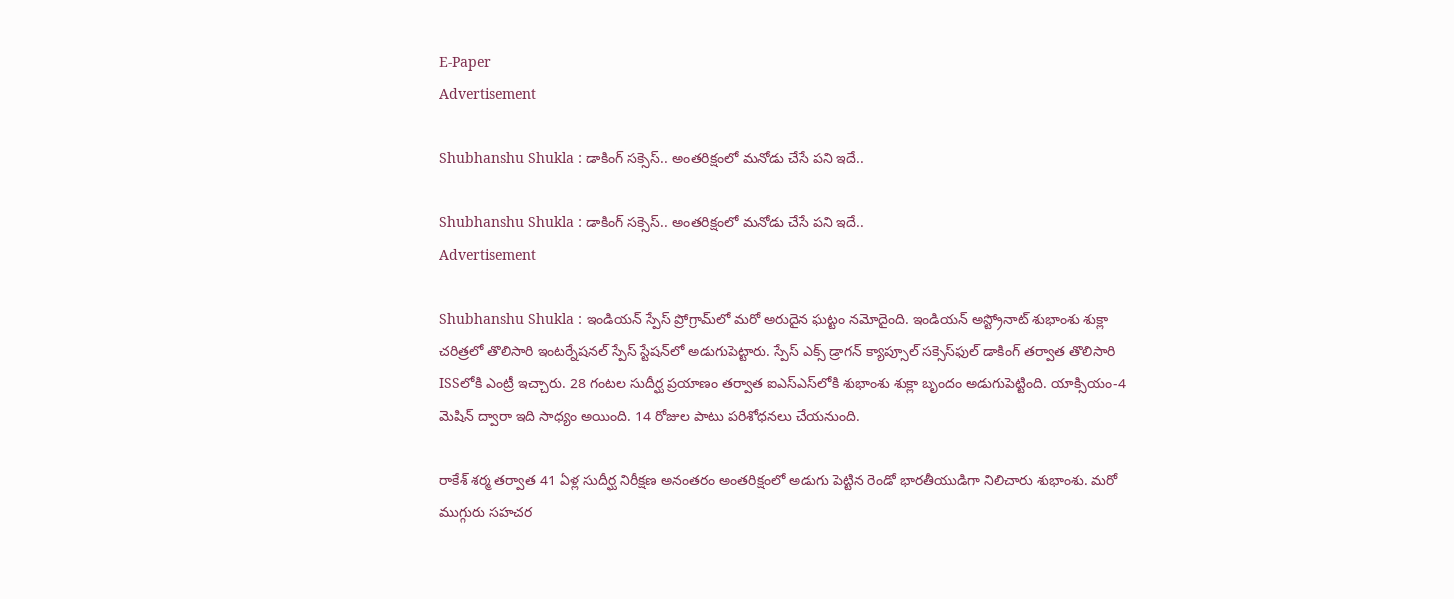E-Paper
Advertisement

Shubhanshu Shukla : డాకింగ్ సక్సెస్.. అంతరిక్షంలో మనోడు చేసే పని ఇదే..

Shubhanshu Shukla : డాకింగ్ సక్సెస్.. అంతరిక్షంలో మనోడు చేసే పని ఇదే..
Advertisement

Shubhanshu Shukla : ఇండియన్ స్పేస్‌ ప్రోగ్రామ్‌లో మరో అరుదైన ఘట్టం నమోదైంది. ఇండియన్ అస్ట్రోనాట్ శుభాంశు శుక్లా చరిత్రలో తొలిసారి ఇంటర్నేషనల్ స్పేస్ స్టేషన్‌లో అడుగుపెట్టారు. స్పేస్ ఎక్స్ డ్రాగన్ క్యాప్సూల్‌ సక్సెస్‌ఫుల్ డాకింగ్ తర్వాత తొలిసారి ISSలోకి ఎంట్రీ ఇచ్చారు. 28 గంటల సుదీర్ఘ ప్రయాణం తర్వాత ఐఎస్‌ఎస్‌లోకి శుభాంశు శుక్లా బృందం అడుగుపెట్టింది. యాక్సియం-4 మెషిన్‌ ద్వారా ఇది సాధ్యం అయింది. 14 రోజుల పాటు పరిశోధనలు చేయనుంది.

రాకేశ్‌ శర్మ తర్వాత 41 ఏళ్ల సుదీర్ఘ నిరీక్షణ అనంతరం అంతరిక్షంలో అడుగు పెట్టిన రెండో భారతీయుడిగా నిలిచారు శుభాంశు. మరో ముగ్గురు సహచర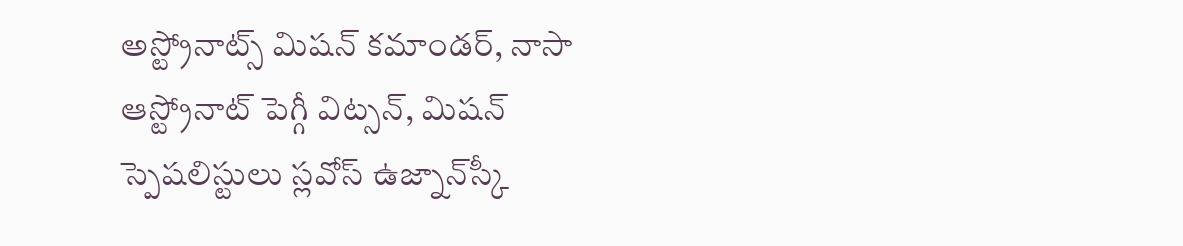అస్ట్రోనాట్స్ మిషన్‌ కమాండర్, నాసా ఆస్ట్రోనాట్‌ పెగ్గీ విట్సన్, మిషన్‌ స్పెషలిస్టులు స్లవోస్‌ ఉజ్నాన్‌స్కీ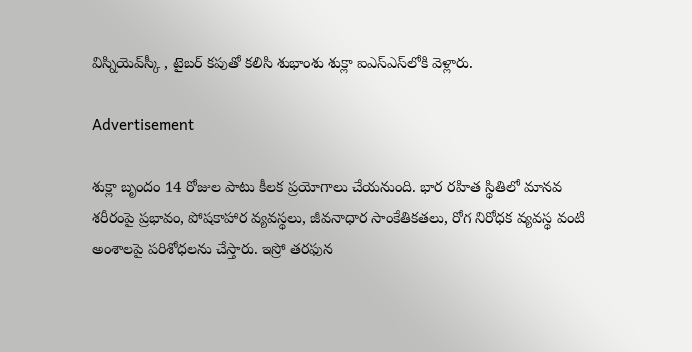విస్నియెవ్‌స్కీ , టైబర్‌ కపుతో కలిసి శుభాంశు శుక్లా ఐఎస్‌ఎస్‌లోకి వెళ్లారు.

Advertisement

శుక్లా బృందం 14 రోజుల పాటు కీలక ప్రయోగాలు చేయనుంది. భార రహిత స్థితిలో మానవ శరీరంపై ప్రభావం, పోషకాహార వ్యవస్థలు, జీవనాధార సాంకేతికతలు, రోగ నిరోధక వ్యవస్థ వంటి అంశాలపై పరిశోధలను చేస్తారు. ఇస్రో తరఫున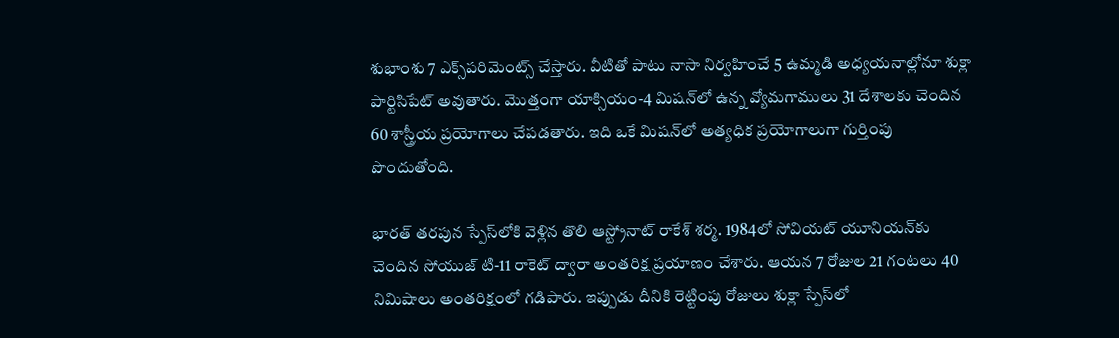శుభాంశు 7 ఎక్స్‌పరిమెంట్స్ చేస్తారు. వీటితో పాటు నాసా నిర్వహించే 5 ఉమ్మడి అధ్యయనాల్లోనూ శుక్లా పార్టిసిపేట్ అవుతారు. మొత్తంగా యాక్సియం-4 మిషన్‌లో ఉన్న వ్యోమగాములు 31 దేశాలకు చెందిన 60 శాస్త్రీయ ప్రయోగాలు చేపడతారు. ఇది ఒకే మిషన్‌లో అత్యధిక ప్రయోగాలుగా గుర్తింపు పొందుతోంది.

భారత్‌ తరపున స్పేస్‌లోకి వెళ్లిన తొలి ఆస్ట్రోనాట్ రాకేశ్ శర్మ. 1984లో సోవియట్ యూనియన్‌కు చెందిన సోయుజ్ టి-11 రాకెట్ ద్వారా అంతరిక్ష ప్రయాణం చేశారు. ఆయన 7 రోజుల 21 గంటలు 40 నిమిషాలు అంతరిక్షంలో గడిపారు. ఇప్పుడు దీనికి రెట్టింపు రోజులు శుక్లా స్పేస్‌లో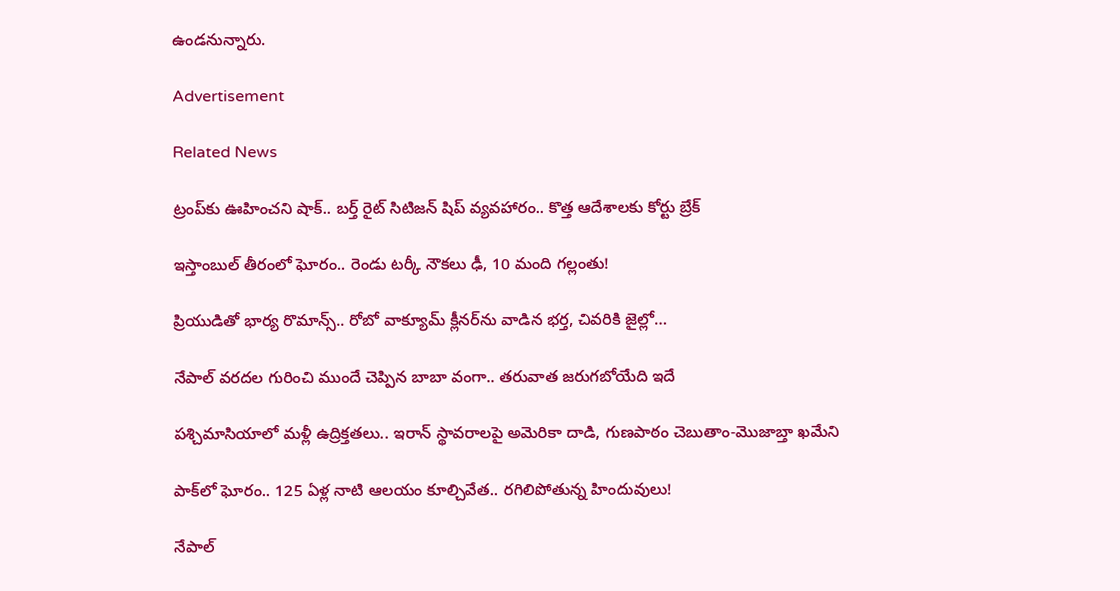ఉండనున్నారు.

Advertisement

Related News

ట్రంప్‌‌కు ఊహించని షాక్‌.. బర్త్ రైట్ సిటిజన్ షిప్ వ్యవహారం.. కొత్త ఆదేశాలకు కోర్టు బ్రేక్

ఇస్తాంబుల్ తీరంలో ఘోరం.. రెండు టర్కీ నౌకలు ఢీ, 10 మంది గల్లంతు!

ప్రియుడితో భార్య రొమాన్స్.. రోబో వాక్యూమ్ క్లీనర్‌ను వాడిన భర్త, చివరికి జైల్లో…

నేపాల్ వరదల గురించి ముందే చెప్పిన బాబా వంగా.. తరువాత జరుగబోయేది ఇదే

పశ్చిమాసియాలో మళ్లీ ఉద్రిక్తతలు.. ఇరాన్ స్థావరాలపై అమెరికా దాడి, గుణపాఠం చెబుతాం-మొజాబ్తా ఖమేని

పాక్‌లో ఘోరం.. 125 ఏళ్ల నాటి ఆలయం కూల్చివేత.. రగిలిపోతున్న హిందువులు!

నేపాల్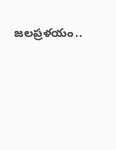జలప్రళయం..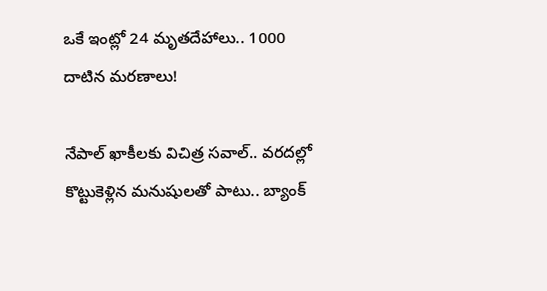ఒకే ఇంట్లో 24 మృతదేహాలు.. 1000 దాటిన మరణాలు!

నేపాల్ ఖాకీలకు విచిత్ర సవాల్.. వరదల్లో కొట్టుకెళ్లిన మనుషులతో పాటు.. బ్యాంక్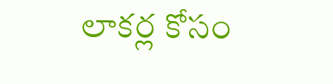లాకర్ల కోసం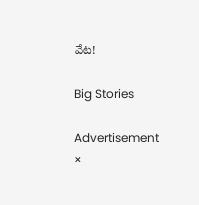వేట!

Big Stories

Advertisement
×